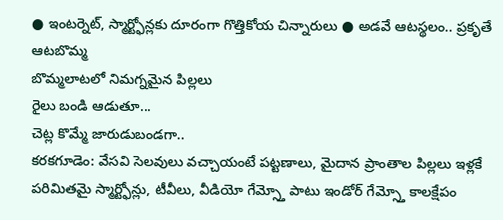● ఇంటర్నెట్, స్మార్ట్ఫోన్లకు దూరంగా గొత్తికోయ చిన్నారులు ● అడవే ఆటస్థలం.. ప్రకృతే ఆటబొమ్మ
బొమ్మలాటలో నిమగ్నమైన పిల్లలు
రైలు బండి ఆడుతూ...
చెట్ల కొమ్మే జారుడుబండగా..
కరకగూడెం: వేసవి సెలవులు వచ్చాయంటే పట్టణాలు, మైదాన ప్రాంతాల పిల్లలు ఇళ్లకే పరిమితమై స్మార్ట్ఫోన్లు, టీవీలు, వీడియో గేమ్స్తో పాటు ఇండోర్ గేమ్స్తో కాలక్షేపం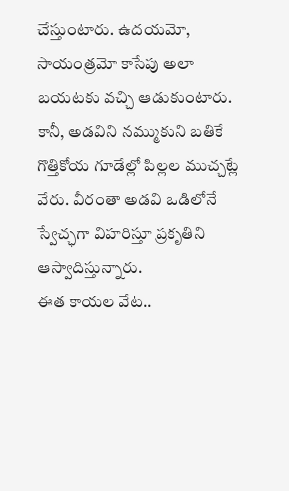చేస్తుంటారు. ఉదయమో, సాయంత్రమో కాసేపు అలా బయటకు వచ్చి ఆడుకుంటారు. కానీ, అడవిని నమ్ముకుని బతికే గొత్తికోయ గూడేల్లో పిల్లల ముచ్చట్లే వేరు. వీరంతా అడవి ఒడిలోనే స్వేచ్ఛగా విహరిస్తూ ప్రకృతిని ఆస్వాదిస్తున్నారు.
ఈత కాయల వేట..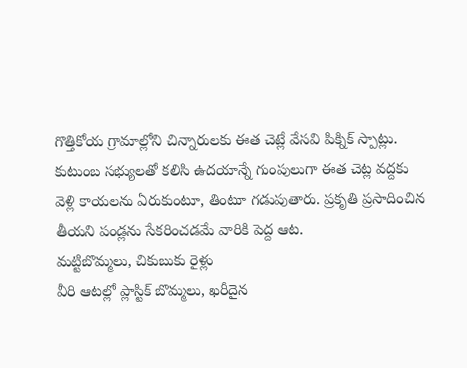గొత్తికోయ గ్రామాల్లోని చిన్నారులకు ఈత చెట్లే వేసవి పిక్నిక్ స్పాట్లు. కుటుంబ సభ్యులతో కలిసి ఉదయాన్నే గుంపులుగా ఈత చెట్ల వద్దకు వెళ్లి కాయలను ఏరుకుంటూ, తింటూ గడుపుతారు. ప్రకృతి ప్రసాదించిన తీయని పండ్లను సేకరించడమే వారికి పెద్ద ఆట.
మట్టిబొమ్మలు, చికుబుకు రైళ్లు
వీరి ఆటల్లో ప్లాస్టిక్ బొమ్మలు, ఖరీదైన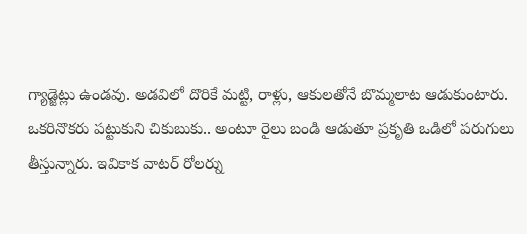గ్యాడ్జెట్లు ఉండవు. అడవిలో దొరికే మట్టి, రాళ్లు, ఆకులతోనే బొమ్మలాట ఆడుకుంటారు. ఒకరినొకరు పట్టుకుని చికుబుకు.. అంటూ రైలు బండి ఆడుతూ ప్రకృతి ఒడిలో పరుగులు తీస్తున్నారు. ఇవికాక వాటర్ రోలర్ను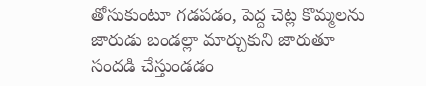తోసుకుంటూ గడపడం, పెద్ద చెట్ల కొమ్మలను జారుడు బండల్లా మార్చుకుని జారుతూ సందడి చేస్తుండడం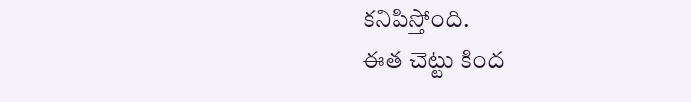కనిపిస్తోంది.
ఈత చెట్టు కింద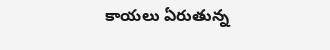కాయలు ఏరుతున్న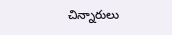చిన్నారులు